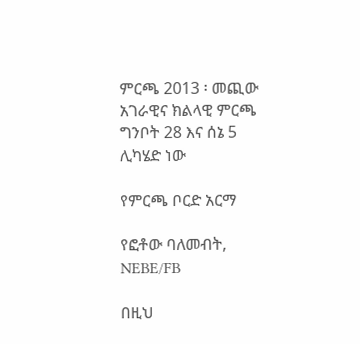ምርጫ 2013 ፡ መጪው አገራዊና ክልላዊ ምርጫ ግንቦት 28 እና ሰኔ 5 ሊካሄድ ነው

የምርጫ ቦርድ አርማ

የፎቶው ባለመብት, NEBE/FB

በዚህ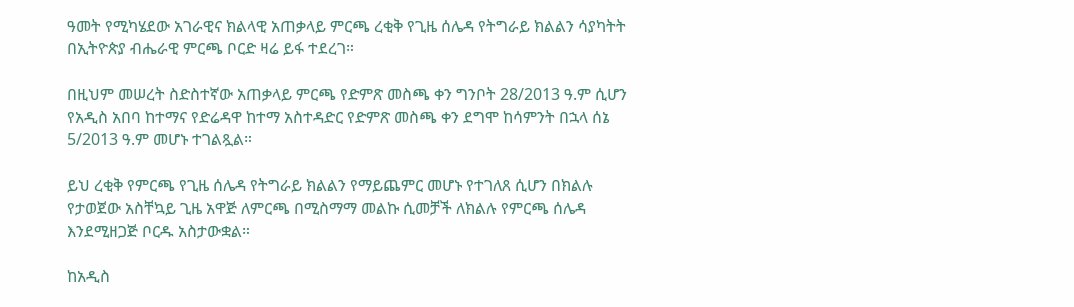ዓመት የሚካሄደው አገራዊና ክልላዊ አጠቃላይ ምርጫ ረቂቅ የጊዜ ሰሌዳ የትግራይ ክልልን ሳያካትት በኢትዮጵያ ብሔራዊ ምርጫ ቦርድ ዛሬ ይፋ ተደረገ።

በዚህም መሠረት ስድስተኛው አጠቃላይ ምርጫ የድምጽ መስጫ ቀን ግንቦት 28/2013 ዓ.ም ሲሆን የአዲስ አበባ ከተማና የድሬዳዋ ከተማ አስተዳድር የድምጽ መስጫ ቀን ደግሞ ከሳምንት በኋላ ሰኔ 5/2013 ዓ.ም መሆኑ ተገልጿል።

ይህ ረቂቅ የምርጫ የጊዜ ሰሌዳ የትግራይ ክልልን የማይጨምር መሆኑ የተገለጸ ሲሆን በክልሉ የታወጀው አስቸኳይ ጊዜ አዋጅ ለምርጫ በሚስማማ መልኩ ሲመቻች ለክልሉ የምርጫ ሰሌዳ እንደሚዘጋጅ ቦርዱ አስታውቋል።

ከአዲስ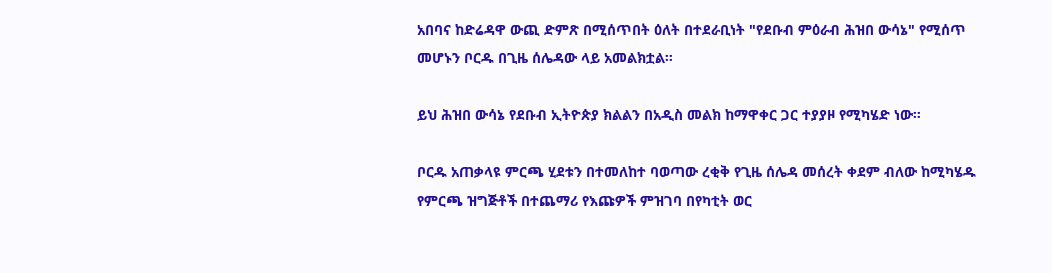አበባና ከድሬዳዋ ውጪ ድምጽ በሚሰጥበት ዕለት በተደራቢነት "የደቡብ ምዕራብ ሕዝበ ውሳኔ" የሚሰጥ መሆኑን ቦርዱ በጊዜ ሰሌዳው ላይ አመልክቷል።

ይህ ሕዝበ ውሳኔ የደቡብ ኢትዮጵያ ክልልን በአዲስ መልክ ከማዋቀር ጋር ተያያዞ የሚካሄድ ነው።

ቦርዱ አጠቃላዩ ምርጫ ሂደቱን በተመለከተ ባወጣው ረቂቅ የጊዜ ሰሌዳ መሰረት ቀደም ብለው ከሚካሄዱ የምርጫ ዝግጅቶች በተጨማሪ የእጩዎች ምዝገባ በየካቲት ወር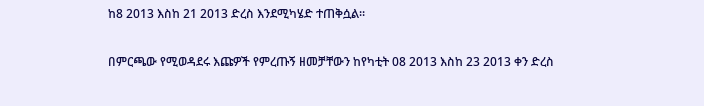ከ8 2013 እስከ 21 2013 ድረስ እንደሚካሄድ ተጠቅሷል።

በምርጫው የሚወዳደሩ እጩዎች የምረጡኝ ዘመቻቸውን ከየካቲት 08 2013 እስከ 23 2013 ቀን ድረስ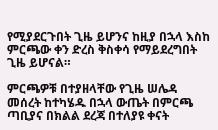የሚያደርጉበት ጊዜ ይሆንና ከዚያ በኋላ እስከ ምርጫው ቀን ድረስ ቅስቀሳ የማይደረግበት ጊዜ ይሆናል።

ምርጫዎቹ በተያዘላቸው የጊዜ ሠሌዳ መሰረት ከተካሄዱ በኋላ ውጤት በምርጫ ጣቢያና በክልል ደረጃ በተለያዩ ቀናት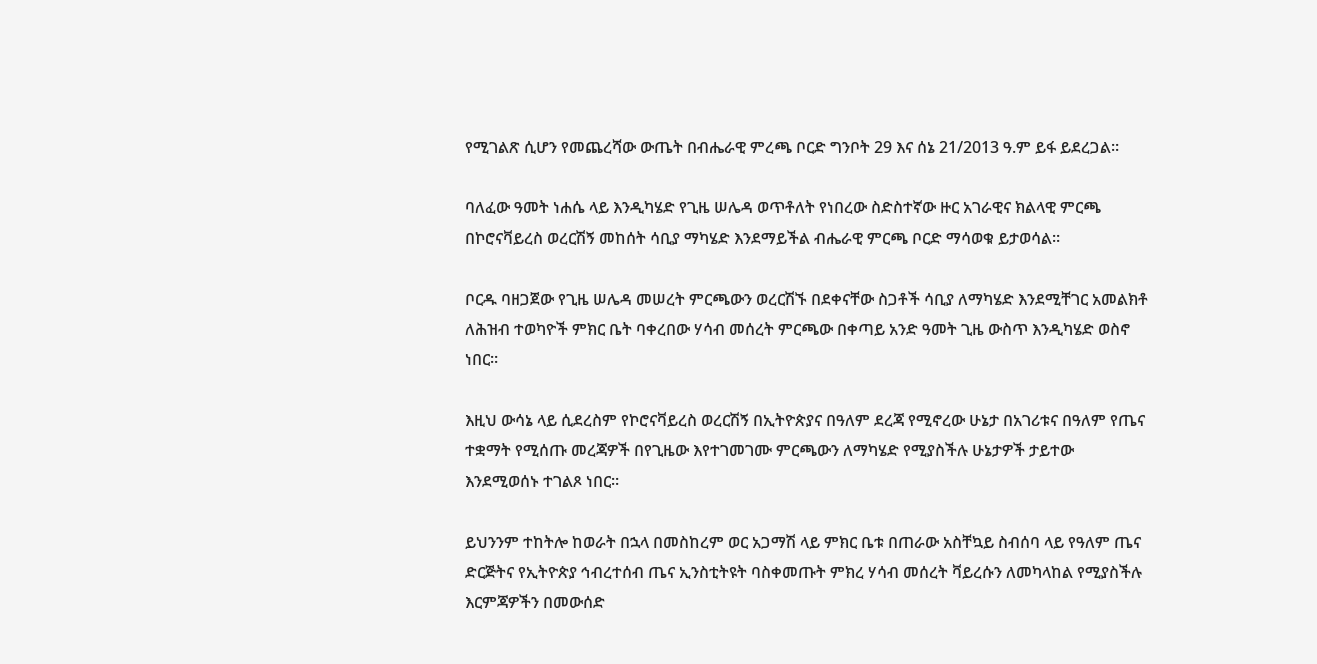የሚገልጽ ሲሆን የመጨረሻው ውጤት በብሔራዊ ምረጫ ቦርድ ግንቦት 29 እና ሰኔ 21/2013 ዓ.ም ይፋ ይደረጋል።

ባለፈው ዓመት ነሐሴ ላይ እንዲካሄድ የጊዜ ሠሌዳ ወጥቶለት የነበረው ስድስተኛው ዙር አገራዊና ክልላዊ ምርጫ በኮሮናቫይረስ ወረርሽኝ መከሰት ሳቢያ ማካሄድ እንደማይችል ብሔራዊ ምርጫ ቦርድ ማሳወቁ ይታወሳል።

ቦርዱ ባዘጋጀው የጊዜ ሠሌዳ መሠረት ምርጫውን ወረርሽኙ በደቀናቸው ስጋቶች ሳቢያ ለማካሄድ እንደሚቸገር አመልክቶ ለሕዝብ ተወካዮች ምክር ቤት ባቀረበው ሃሳብ መሰረት ምርጫው በቀጣይ አንድ ዓመት ጊዜ ውስጥ እንዲካሄድ ወስኖ ነበር።

እዚህ ውሳኔ ላይ ሲደረስም የኮሮናቫይረስ ወረርሽኝ በኢትዮጵያና በዓለም ደረጃ የሚኖረው ሁኔታ በአገሪቱና በዓለም የጤና ተቋማት የሚሰጡ መረጃዎች በየጊዜው እየተገመገሙ ምርጫውን ለማካሄድ የሚያስችሉ ሁኔታዎች ታይተው እንደሚወሰኑ ተገልጾ ነበር።

ይህንንም ተከትሎ ከወራት በኋላ በመስከረም ወር አጋማሽ ላይ ምክር ቤቱ በጠራው አስቸኳይ ስብሰባ ላይ የዓለም ጤና ድርጅትና የኢትዮጵያ ኅብረተሰብ ጤና ኢንስቲትዩት ባስቀመጡት ምክረ ሃሳብ መሰረት ቫይረሱን ለመካላከል የሚያስችሉ እርምጃዎችን በመውሰድ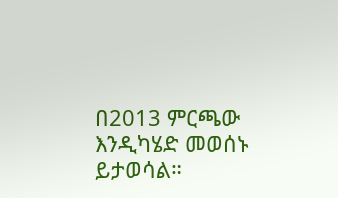በ2013 ምርጫው እንዲካሄድ መወሰኑ ይታወሳል።